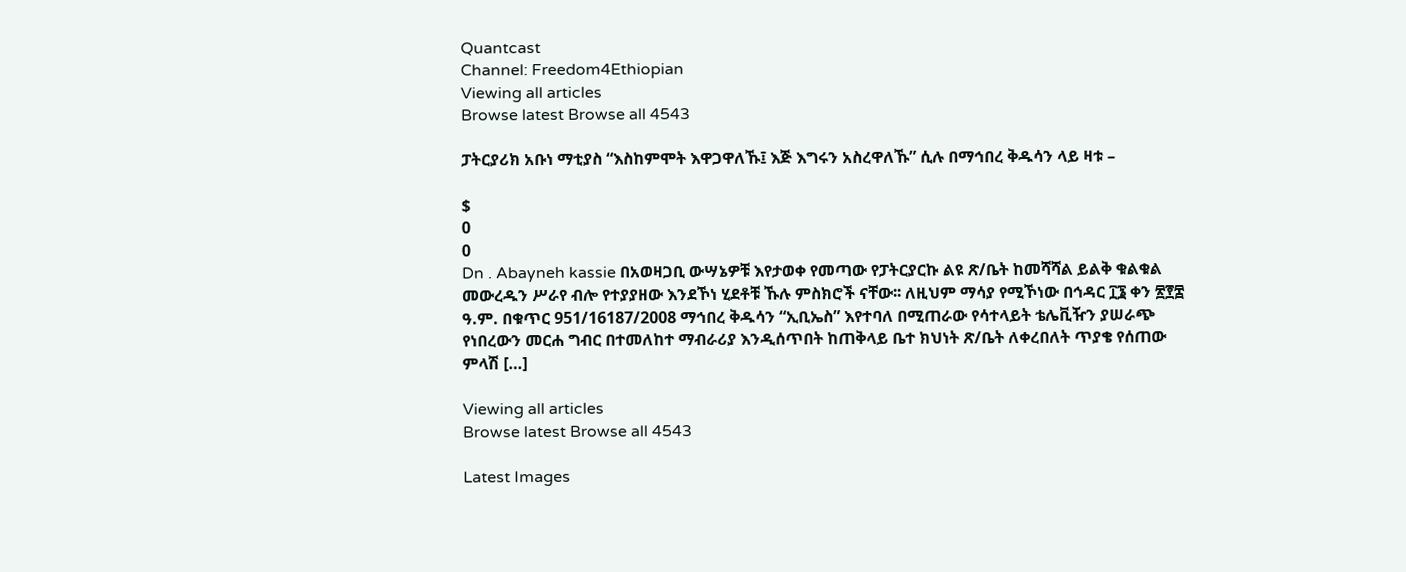Quantcast
Channel: Freedom4Ethiopian
Viewing all articles
Browse latest Browse all 4543

ፓትርያሪክ አቡነ ማቲያስ “እስከምሞት እዋጋዋለኹ፤ እጅ እግሩን አስረዋለኹ” ሲሉ በማኅበረ ቅዱሳን ላይ ዛቱ –

$
0
0
Dn . Abayneh kassie በአወዛጋቢ ውሣኔዎቹ እየታወቀ የመጣው የፓትርያርኩ ልዩ ጽ/ቤት ከመሻሻል ይልቅ ቁልቁል መውረዱን ሥራየ ብሎ የተያያዘው እንደኾነ ሂደቶቹ ኹሉ ምስክሮች ናቸው፡፡ ለዚህም ማሳያ የሚኾነው በኅዳር ፲፮ ቀን ፳፻፰ ዓ.ም. በቁጥር 951/16187/2008 ማኅበረ ቅዱሳን “ኢቢኤስ” እየተባለ በሚጠራው የሳተላይት ቴሌቪዥን ያሠራጭ የነበረውን መርሐ ግብር በተመለከተ ማብራሪያ እንዲሰጥበት ከጠቅላይ ቤተ ክህነት ጽ/ቤት ለቀረበለት ጥያቄ የሰጠው ምላሽ […]

Viewing all articles
Browse latest Browse all 4543

Latest Images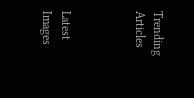Trending Articles



Latest Images